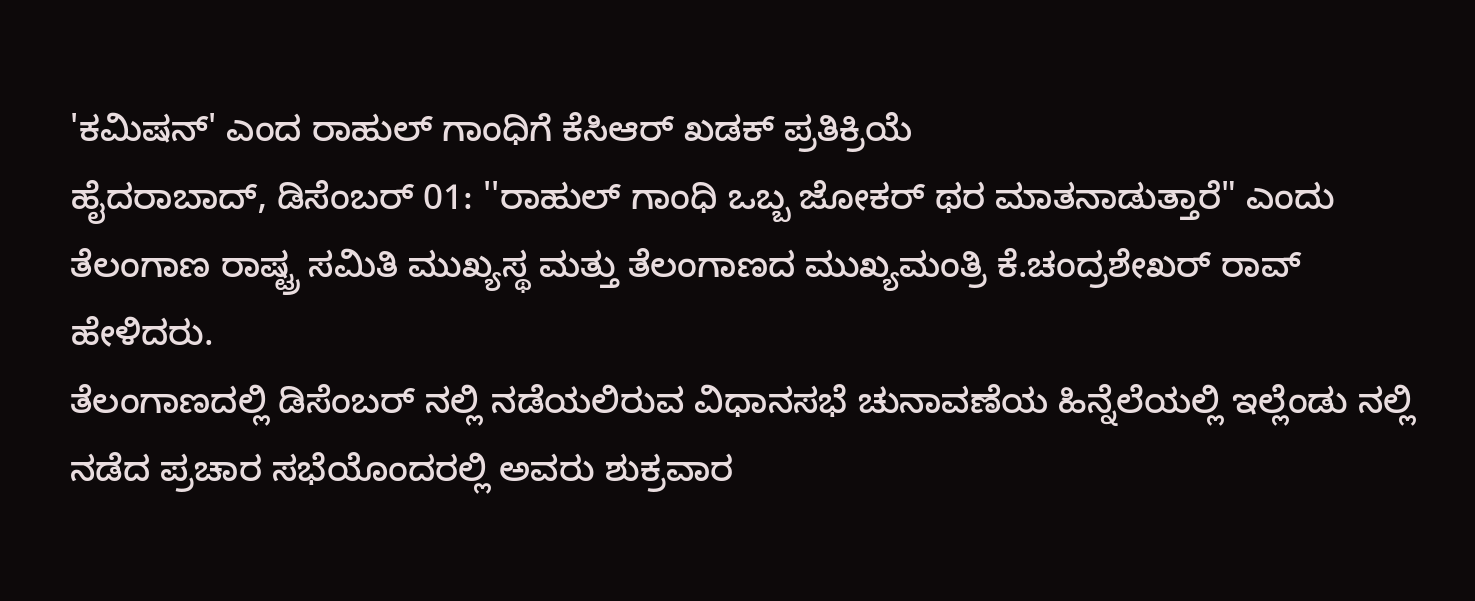'ಕಮಿಷನ್' ಎಂದ ರಾಹುಲ್ ಗಾಂಧಿಗೆ ಕೆಸಿಆರ್ ಖಡಕ್ ಪ್ರತಿಕ್ರಿಯೆ
ಹೈದರಾಬಾದ್, ಡಿಸೆಂಬರ್ 01: ''ರಾಹುಲ್ ಗಾಂಧಿ ಒಬ್ಬ ಜೋಕರ್ ಥರ ಮಾತನಾಡುತ್ತಾರೆ" ಎಂದು ತೆಲಂಗಾಣ ರಾಷ್ಟ್ರ ಸಮಿತಿ ಮುಖ್ಯಸ್ಥ ಮತ್ತು ತೆಲಂಗಾಣದ ಮುಖ್ಯಮಂತ್ರಿ ಕೆ.ಚಂದ್ರಶೇಖರ್ ರಾವ್ ಹೇಳಿದರು.
ತೆಲಂಗಾಣದಲ್ಲಿ ಡಿಸೆಂಬರ್ ನಲ್ಲಿ ನಡೆಯಲಿರುವ ವಿಧಾನಸಭೆ ಚುನಾವಣೆಯ ಹಿನ್ನೆಲೆಯಲ್ಲಿ ಇಲ್ಲೆಂಡು ನಲ್ಲಿ ನಡೆದ ಪ್ರಚಾರ ಸಭೆಯೊಂದರಲ್ಲಿ ಅವರು ಶುಕ್ರವಾರ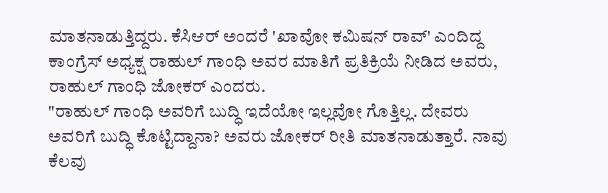ಮಾತನಾಡುತ್ತಿದ್ದರು. ಕೆಸಿಆರ್ ಅಂದರೆ 'ಖಾವೋ ಕಮಿಷನ್ ರಾವ್' ಎಂದಿದ್ದ ಕಾಂಗ್ರೆಸ್ ಅಧ್ಯಕ್ಷ ರಾಹುಲ್ ಗಾಂಧಿ ಅವರ ಮಾತಿಗೆ ಪ್ರತಿಕ್ರಿಯೆ ನೀಡಿದ ಅವರು, ರಾಹುಲ್ ಗಾಂಧಿ ಜೋಕರ್ ಎಂದರು.
"ರಾಹುಲ್ ಗಾಂಧಿ ಅವರಿಗೆ ಬುದ್ಧಿ ಇದೆಯೋ ಇಲ್ಲವೋ ಗೊತ್ತಿಲ್ಲ. ದೇವರು ಅವರಿಗೆ ಬುದ್ಧಿ ಕೊಟ್ಟಿದ್ದಾನಾ? ಅವರು ಜೋಕರ್ ರೀತಿ ಮಾತನಾಡುತ್ತಾರೆ. ನಾವು ಕೆಲವು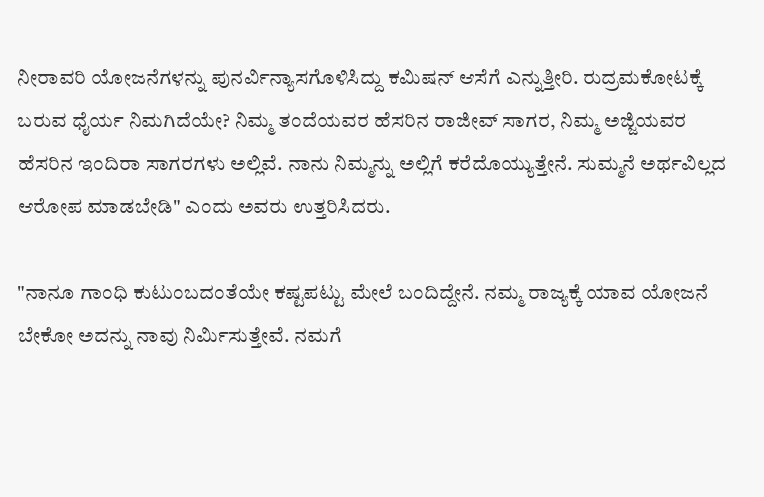ನೀರಾವರಿ ಯೋಜನೆಗಳನ್ನು ಪುನರ್ವಿನ್ಯಾಸಗೊಳಿಸಿದ್ದು ಕಮಿಷನ್ ಆಸೆಗೆ ಎನ್ನುತ್ತೀರಿ. ರುದ್ರಮಕೋಟಕ್ಕೆ ಬರುವ ಧೈರ್ಯ ನಿಮಗಿದೆಯೇ? ನಿಮ್ಮ ತಂದೆಯವರ ಹೆಸರಿನ ರಾಜೀವ್ ಸಾಗರ, ನಿಮ್ಮ ಅಜ್ಜಿಯವರ ಹೆಸರಿನ ಇಂದಿರಾ ಸಾಗರಗಳು ಅಲ್ಲಿವೆ. ನಾನು ನಿಮ್ಮನ್ನು ಅಲ್ಲಿಗೆ ಕರೆದೊಯ್ಯುತ್ತೇನೆ. ಸುಮ್ಮನೆ ಅರ್ಥವಿಲ್ಲದ ಆರೋಪ ಮಾಡಬೇಡಿ" ಎಂದು ಅವರು ಉತ್ತರಿಸಿದರು.

"ನಾನೂ ಗಾಂಧಿ ಕುಟುಂಬದಂತೆಯೇ ಕಷ್ಟಪಟ್ಟು ಮೇಲೆ ಬಂದಿದ್ದೇನೆ. ನಮ್ಮ ರಾಜ್ಯಕ್ಕೆ ಯಾವ ಯೋಜನೆ ಬೇಕೋ ಅದನ್ನು ನಾವು ನಿರ್ಮಿಸುತ್ತೇವೆ. ನಮಗೆ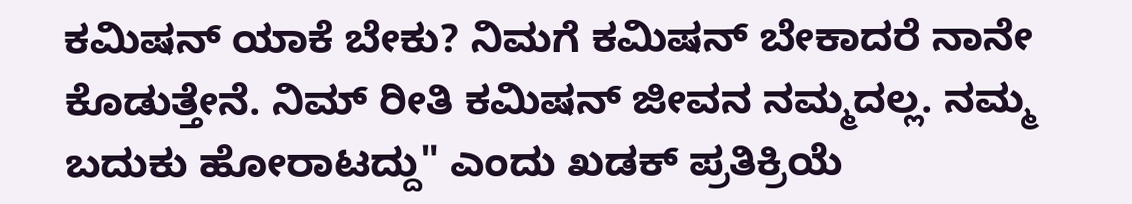ಕಮಿಷನ್ ಯಾಕೆ ಬೇಕು? ನಿಮಗೆ ಕಮಿಷನ್ ಬೇಕಾದರೆ ನಾನೇ ಕೊಡುತ್ತೇನೆ. ನಿಮ್ ರೀತಿ ಕಮಿಷನ್ ಜೀವನ ನಮ್ಮದಲ್ಲ. ನಮ್ಮ ಬದುಕು ಹೋರಾಟದ್ದು" ಎಂದು ಖಡಕ್ ಪ್ರತಿಕ್ರಿಯೆ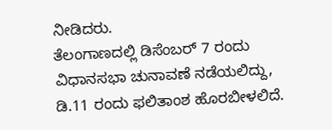ನೀಡಿದರು.
ತೆಲಂಗಾಣದಲ್ಲಿ ಡಿಸೆಂಬರ್ 7 ರಂದು ವಿಧಾನಸಭಾ ಚುನಾವಣೆ ನಡೆಯಲಿದ್ದು, ಡಿ.11 ರಂದು ಫಲಿತಾಂಶ ಹೊರಬೀಳಲಿದೆ.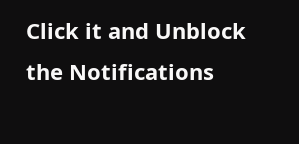Click it and Unblock the Notifications